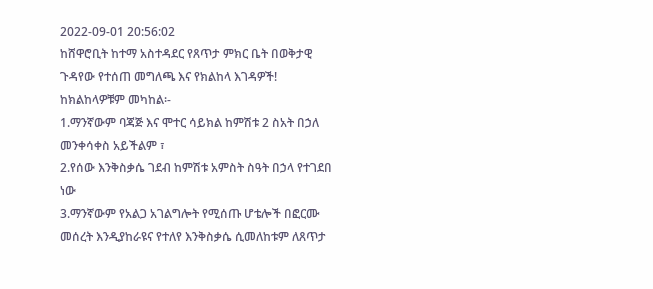2022-09-01 20:56:02
ከሸዋሮቢት ከተማ አስተዳደር የጸጥታ ምክር ቤት በወቅታዊ ጉዳየው የተሰጠ መግለጫ እና የክልከላ እገዳዎች!
ከክልከላዎቹም መካከል፡-
1.ማንኛውም ባጃጅ እና ሞተር ሳይክል ከምሽቱ 2 ስአት በኃለ መንቀሳቀስ አይችልም ፣
2.የሰው እንቅስቃሴ ገደብ ከምሽቱ አምስት ስዓት በኃላ የተገደበ ነው
3.ማንኛውም የአልጋ አገልግሎት የሚሰጡ ሆቴሎች በፎርሙ መሰረት እንዲያከራዩና የተለየ እንቅስቃሴ ሲመለከቱም ለጸጥታ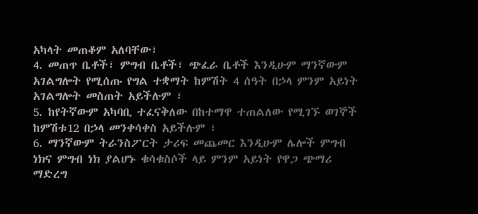አካላት መጠቆም አለባቸው፣
4. መጠጥ ቤቶች፣ ምግብ ቤቶች፣ ጭፈራ ቤቶች እንዲሁም ማንኛውም አገልግሎት የሚሰጡ የግል ተቋማት ከምሽት 4 ሰዓት በኃላ ምንም አይነት አገልግሎት መስጠት አይችሉም ፣
5. ከየትኛውም አካባቢ ተፈናቅለው በከተማዋ ተጠልለው የሚገኙ ወገኞች ከምሽቱ12 በኃላ መንቀሳቀስ አይችሉም ፣
6. ማንኛውም ትራንስፖርት ታሪፍ መጨመር እንዲሁም ሌሎች ምግብ ነክና ምግብ ነክ ያልሆኑ ቁሳቁስሶች ላይ ምንም አይነት የዋጋ ጭማሪ ማድረግ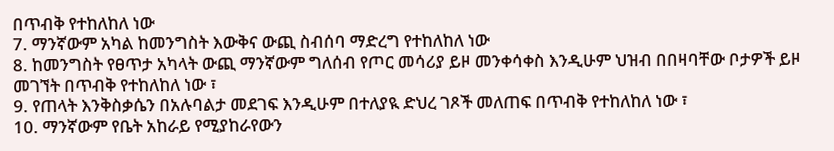በጥብቅ የተከለከለ ነው
7. ማንኛውም አካል ከመንግስት እውቅና ውጪ ስብሰባ ማድረግ የተከለከለ ነው
8. ከመንግስት የፀጥታ አካላት ውጪ ማንኛውም ግለሰብ የጦር መሳሪያ ይዞ መንቀሳቀስ እንዲሁም ህዝብ በበዛባቸው ቦታዎች ይዞ መገኘት በጥብቅ የተከለከለ ነው ፣
9. የጠላት እንቅስቃሴን በአሉባልታ መደገፍ እንዲሁም በተለያዪ ድህረ ገጾች መለጠፍ በጥብቅ የተከለከለ ነው ፣
10. ማንኛውም የቤት አከራይ የሚያከራየውን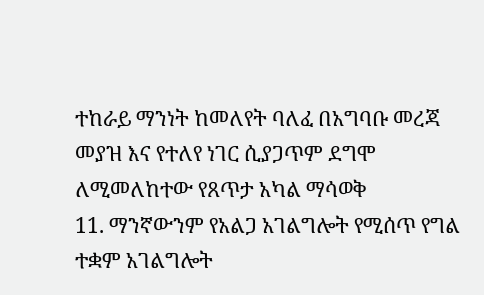ተከራይ ማንነት ከመለየት ባለፈ በአግባቡ መረጃ መያዝ እና የተለየ ነገር ሲያጋጥም ደግሞ ለሚመለከተው የጸጥታ አካል ማሳወቅ
11. ማንኛውንም የአልጋ አገልግሎት የሚሰጥ የግል ተቋም አገልግሎት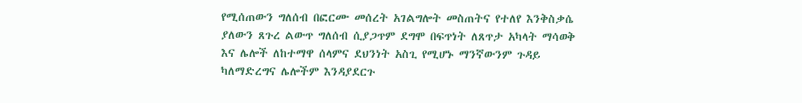የሚሰጠውን ግለሰብ በፎርሙ መሰረት አገልግሎት መስጠትና የተለየ እንቅስቃሴ ያለውን ጸጉረ ልውጥ ግለሰብ ሲያጋጥም ደግሞ በፍጥነት ለጸጥታ አካላት ማሳወቅ እና ሌሎች ለከተማዋ ሰላምና ደህንነት አስጊ የሚሆኑ ማንኛውንም ጉዳይ ካለማድረግና ሌሎችም እንዳያደርጉ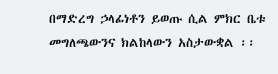በማድረግ ኃላፊነቶን ይወጡ ሲል ምክር ቤቱ መግለጫውንና ክልከላውን አስታውቋል ፡፡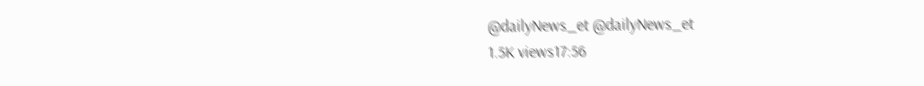@dailyNews_et @dailyNews_et
1.5K views17:56